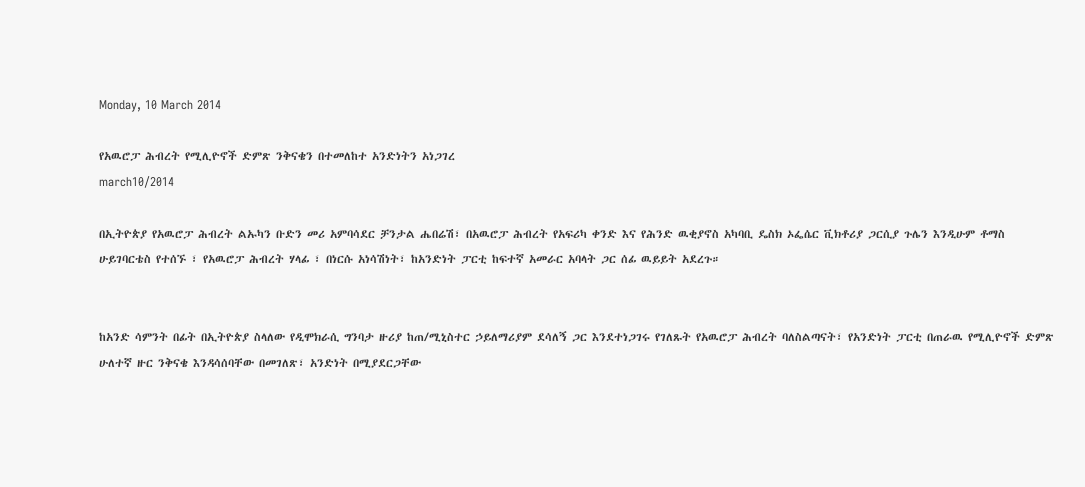Monday, 10 March 2014

የአዉሮፓ ሕብረት የሚሊዮኖች ድምጽ ንቅናቄን በተመለከተ አንድነትን አነጋገረ
march10/2014

በኢትዮጵያ የአዉሮፓ ሕብረት ልኡካን ቡድን መሪ አምባሳደር ቻንታል ሔበሬሽ፣ በአዉሮፓ ሕብረት የአፍሪካ ቀንድ እና የሕንድ ዉቂያኖስ አካባቢ ዴስክ ኦፌሴር ቪክቶሪያ ጋርሲያ ጉሌን እንዲሁም ቶማስ ሁይገባርቴስ የተሰኙ ፣ የአዉሮፓ ሕብረት ሃላፊ ፣ በነርሱ አነሳሽነት፣ ከአንድነት ፓርቲ ከፍተኛ አመራር አባላት ጋር ሰፊ ዉይይት አደረጉ።


ከአንድ ሳምንት በፊት በኢትዮጵያ ስላለው የዲሞክራሲ ግንባታ ዙሪያ ከጠ/ሚኒስተር ኃይለማሪያም ደሳለኝ ጋር እንደተነጋገሩ የገለጹት የአዉሮፓ ሕብረት ባለስልጣናት፣ የአንድነት ፓርቲ በጠራዉ የሚሊዮኖች ድምጽ ሁለተኛ ዙር ንቅናቄ እንዳሳሰባቸው በመገለጽ፣ አንድነት በሚያደርጋቸው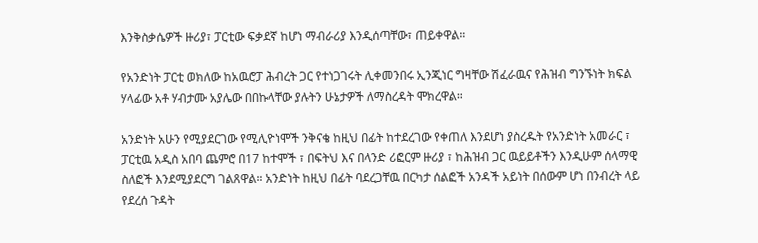እንቅስቃሴዎች ዙሪያ፣ ፓርቲው ፍቃደኛ ከሆነ ማብራሪያ እንዲሰጣቸው፣ ጠይቀዋል።

የአንድነት ፓርቲ ወክለው ከአዉሮፓ ሕብረት ጋር የተነጋገሩት ሊቀመንበሩ ኢንጂነር ግዛቸው ሽፈራዉና የሕዝብ ግንኙነት ክፍል ሃላፊው አቶ ሃብታሙ አያሌው በበኩላቸው ያሉትን ሁኔታዎች ለማስረዳት ሞክረዋል።

አንድነት አሁን የሚያደርገው የሚሊዮነሞች ንቅናቄ ከዚህ በፊት ከተደረገው የቀጠለ እንደሆነ ያስረዱት የአንድነት አመራር ፣ ፓርቲዉ አዲስ አበባ ጨምሮ በ17 ከተሞች ፣ በፍትህ እና በላንድ ሪፎርም ዙሪያ ፣ ከሕዝብ ጋር ዉይይቶችን እንዲሁም ሰላማዊ ስለፎች እንደሚያደርግ ገልጸዋል። አንድነት ከዚህ በፊት ባደረጋቸዉ በርካታ ሰልፎች አንዳች አይነት በሰውም ሆነ በንብረት ላይ የደረሰ ጉዳት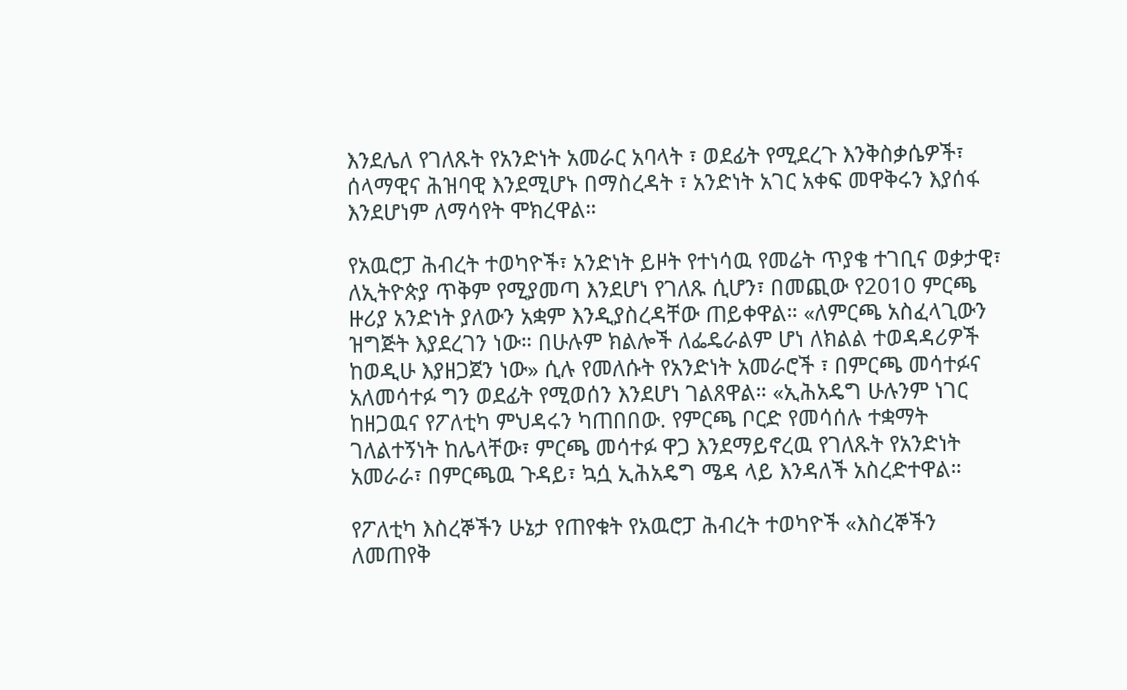እንደሌለ የገለጹት የአንድነት አመራር አባላት ፣ ወደፊት የሚደረጉ እንቅስቃሴዎች፣ ሰላማዊና ሕዝባዊ እንደሚሆኑ በማስረዳት ፣ አንድነት አገር አቀፍ መዋቅሩን እያሰፋ እንደሆነም ለማሳየት ሞክረዋል።

የአዉሮፓ ሕብረት ተወካዮች፣ አንድነት ይዞት የተነሳዉ የመሬት ጥያቄ ተገቢና ወቃታዊ፣ ለኢትዮጵያ ጥቅም የሚያመጣ እንደሆነ የገለጹ ሲሆን፣ በመጪው የ2010 ምርጫ ዙሪያ አንድነት ያለውን አቋም እንዲያስረዳቸው ጠይቀዋል። «ለምርጫ አስፈላጊውን ዝግጅት እያደረገን ነው። በሁሉም ክልሎች ለፌዴራልም ሆነ ለክልል ተወዳዳሪዎች ከወዲሁ እያዘጋጀን ነው» ሲሉ የመለሱት የአንድነት አመራሮች ፣ በምርጫ መሳተፉና አለመሳተፉ ግን ወደፊት የሚወሰን እንደሆነ ገልጸዋል። «ኢሕአዴግ ሁሉንም ነገር ከዘጋዉና የፖለቲካ ምህዳሩን ካጠበበው. የምርጫ ቦርድ የመሳሰሉ ተቋማት ገለልተኝነት ከሌላቸው፣ ምርጫ መሳተፉ ዋጋ እንደማይኖረዉ የገለጹት የአንድነት አመራራ፣ በምርጫዉ ጉዳይ፣ ኳሷ ኢሕአዴግ ሜዳ ላይ እንዳለች አስረድተዋል።

የፖለቲካ እስረኞችን ሁኔታ የጠየቁት የአዉሮፓ ሕብረት ተወካዮች «እስረኞችን ለመጠየቅ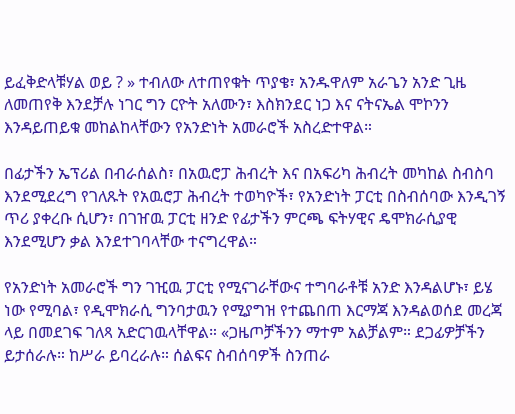ይፈቅድላቹሃል ወይ ? » ተብለው ለተጠየቁት ጥያቄ፣ አንዱዋለም አራጌን አንድ ጊዜ ለመጠየቅ እንደቻሉ ነገር ግን ርዮት አለሙን፣ እስክንደር ነጋ እና ናትናኤል ሞኮንን እንዳይጠይቁ መከልከላቸውን የአንድነት አመራሮች አስረድተዋል።

በፊታችን ኤፕሪል በብራሰልስ፣ በአዉሮፓ ሕብረት እና በአፍሪካ ሕብረት መካከል ስብስባ እንደሚደረግ የገለጹት የአዉሮፓ ሕብረት ተወካዮች፣ የአንድነት ፓርቲ በስብሰባው እንዲገኝ ጥሪ ያቀረቡ ሲሆን፣ በገዠዉ ፓርቲ ዘንድ የፊታችን ምርጫ ፍትሃዊና ዴሞክራሲያዊ እንደሚሆን ቃል እንደተገባላቸው ተናግረዋል።

የአንድነት አመራሮች ግን ገዢዉ ፓርቲ የሚናገራቸውና ተግባራቶቹ አንድ እንዳልሆኑ፣ ይሄ ነው የሚባል፣ የዲሞክራሲ ግንባታዉን የሚያግዝ የተጨበጠ እርማጃ እንዳልወሰደ መረጃ ላይ በመደገፍ ገለጻ አድርገዉላቸዋል። «ጋዜጦቻችንን ማተም አልቻልም። ደጋፊዎቻችን ይታሰራሉ። ከሥራ ይባረራሉ። ሰልፍና ስብሰባዎች ስንጠራ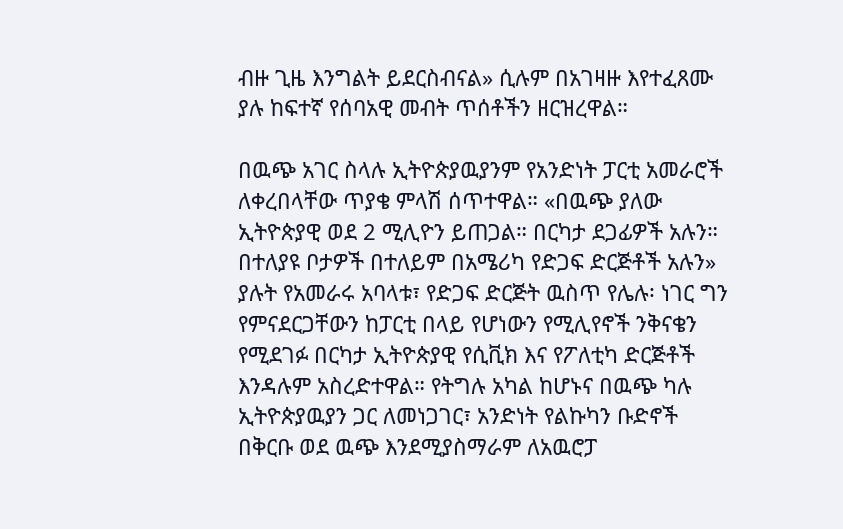ብዙ ጊዜ እንግልት ይደርስብናል» ሲሉም በአገዛዙ እየተፈጸሙ ያሉ ከፍተኛ የሰባአዊ መብት ጥሰቶችን ዘርዝረዋል።

በዉጭ አገር ስላሉ ኢትዮጵያዉያንም የአንድነት ፓርቲ አመራሮች ለቀረበላቸው ጥያቄ ምላሽ ሰጥተዋል። «በዉጭ ያለው ኢትዮጵያዊ ወደ 2 ሚሊዮን ይጠጋል። በርካታ ደጋፊዎች አሉን። በተለያዩ ቦታዎች በተለይም በአሜሪካ የድጋፍ ድርጅቶች አሉን» ያሉት የአመራሩ አባላቱ፣ የድጋፍ ድርጅት ዉስጥ የሌሉ፡ ነገር ግን የምናደርጋቸውን ከፓርቲ በላይ የሆነውን የሚሊየኖች ንቅናቄን የሚደገፉ በርካታ ኢትዮጵያዊ የሲቪክ እና የፖለቲካ ድርጅቶች እንዳሉም አስረድተዋል። የትግሉ አካል ከሆኑና በዉጭ ካሉ ኢትዮጵያዉያን ጋር ለመነጋገር፣ አንድነት የልኩካን ቡድኖች በቅርቡ ወደ ዉጭ እንደሚያስማራም ለአዉሮፓ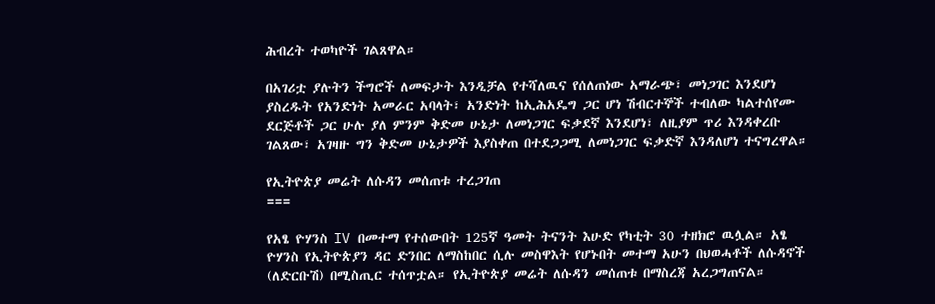ሕብረት ተወካዮች ገልጸዋል።

በአገሪቷ ያሉትን ችግሮች ለመፍታት እንዲቻል የተሻለዉና የሰለጠነው አማራጭ፣ መነጋገር እንደሆነ ያስረዱት የአንድነት አመራር አባላት፣ አንድነት ከኢሕአዴግ ጋር ሆነ ሽብርተኞች ተብለው ካልተሰየሙ ደርጅቶች ጋር ሁሉ ያለ ምንም ቅድመ ሁኔታ ለመነጋገር ፍቃደኛ እንደሆነ፣ ለዚያም ጥሪ እንዳቀረቡ ገልጸው፣ አገዛዙ ግን ቅድመ ሁኔታዎች እያስቀጠ በተደጋጋሚ ለመነጋገር ፍቃድኛ እንዳለሆነ ተናግረዋል።

የኢትዮጵያ መሬት ለሱዳን መሰጠቱ ተረጋገጠ
===

የአፄ ዮሃንስ IV በመተማ የተሰውበት 125ኛ ዓመት ትናንት እሁድ የካቲት 30 ተዘክሮ ዉሏል። አፄ ዮሃንስ የኢትዮጵያን ዳር ድንበር ለማስከበር ሲሉ መስዋእት የሆኑበት መተማ አሁን በህወሓቶች ለሱዳኖች (ለድርቡሽ) በሚስጢር ተሰጥቷል። የኢትዮጵያ መሬት ለሱዳን መሰጠቱ በማስረጃ አረጋግጠናል።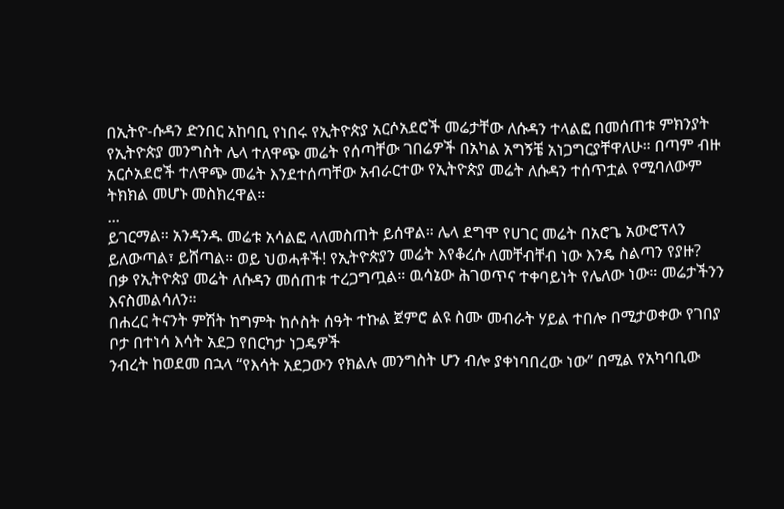በኢትዮ-ሱዳን ድንበር አከባቢ የነበሩ የኢትዮጵያ አርሶአደሮች መሬታቸው ለሱዳን ተላልፎ በመሰጠቱ ምክንያት የኢትዮጵያ መንግስት ሌላ ተለዋጭ መሬት የሰጣቸው ገበሬዎች በአካል አግኝቼ አነጋግርያቸዋለሁ። በጣም ብዙ አርሶአደሮች ተለዋጭ መሬት እንደተሰጣቸው አብራርተው የኢትዮጵያ መሬት ለሱዳን ተሰጥቷል የሚባለውም ትክክል መሆኑ መስክረዋል።
...
ይገርማል። አንዳንዱ መሬቱ አሳልፎ ላለመስጠት ይሰዋል። ሌላ ደግሞ የሀገር መሬት በአሮጌ አውሮፕላን ይለውጣል፣ ይሸጣል። ወይ ህወሓቶች! የኢትዮጵያን መሬት እየቆረሱ ለመቸብቸብ ነው እንዴ ስልጣን የያዙ?
በቃ የኢትዮጵያ መሬት ለሱዳን መሰጠቱ ተረጋግጧል። ዉሳኔው ሕገወጥና ተቀባይነት የሌለው ነው። መሬታችንን እናስመልሳለን።
በሐረር ትናንት ምሽት ከግምት ከሶስት ሰዓት ተኩል ጀምሮ ልዩ ስሙ መብራት ሃይል ተበሎ በሚታወቀው የገበያ ቦታ በተነሳ እሳት አደጋ የበርካታ ነጋዴዎች
ንብረት ከወደመ በኋላ “የእሳት አደጋውን የክልሉ መንግስት ሆን ብሎ ያቀነባበረው ነው” በሚል የአካባቢው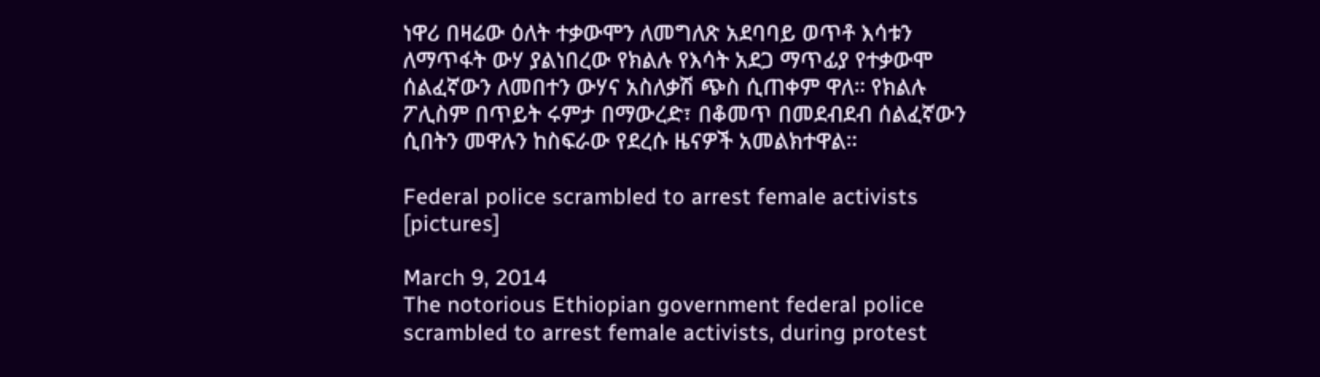ነዋሪ በዛሬው ዕለት ተቃውሞን ለመግለጽ አደባባይ ወጥቶ እሳቱን ለማጥፋት ውሃ ያልነበረው የክልሉ የእሳት አደጋ ማጥፊያ የተቃውሞ ሰልፈኛውን ለመበተን ውሃና አስለቃሽ ጭስ ሲጠቀም ዋለ። የክልሉ ፖሊስም በጥይት ሩምታ በማውረድ፣ በቆመጥ በመደብደብ ሰልፈኛውን ሲበትን መዋሉን ከስፍራው የደረሱ ዜናዎች አመልክተዋል።

Federal police scrambled to arrest female activists [pictures]

March 9, 2014
The notorious Ethiopian government federal police scrambled to arrest female activists, during protest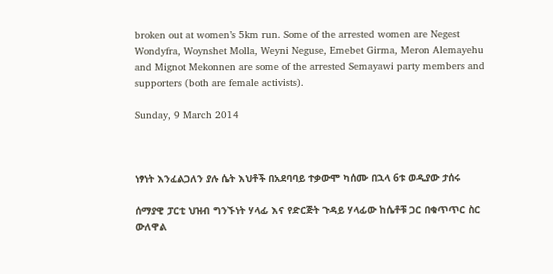broken out at women’s 5km run. Some of the arrested women are Negest Wondyfra, Woynshet Molla, Weyni Neguse, Emebet Girma, Meron Alemayehu and Mignot Mekonnen are some of the arrested Semayawi party members and supporters (both are female activists).

Sunday, 9 March 2014



ነፃነት እንፈልጋለን ያሉ ሴት እህቶች በአደባባይ ተቃውሞ ካሰሙ በኋላ 6ቱ ወዲያው ታሰሩ

ሰማያዊ ፓርቲ ህዝብ ግንኙነት ሃላፊ እና የድርጅት ጉዳይ ሃላፊው ከሴቶቹ ጋር በቁጥጥር ስር ውለዋል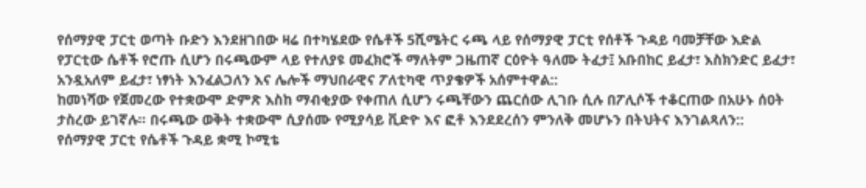የሰማያዊ ፓርቲ ወጣት ቡድን እንደዘገበው ዛሬ በተካሄደው የሴቶች 5ሺሜትር ሩጫ ላይ የሰማያዊ ፓርቲ የሰቶች ጉዳይ ባመቻቸው እድል የፓርቲው ሴቶች የሮጡ ሲሆን በሩጫውም ላይ የተለያዩ መፈክሮች ማለትም ጋዜጠኛ ርዕዮት ዓለሙ ትፈታ፤ አቡበከር ይፈታ፣ እስክንድር ይፈታ፣ አንዷአለም ይፈታ፣ ነፃነት እንፈልጋለን እና ሌሎች ማህበራዊና ፖለቲካዊ ጥያቄዎች አሰምተዋል::
ከመነሻው የጀመረው የተቋውሞ ድምጽ እስከ ማብቂያው የቀጠለ ሲሆን ሩጫቸውን ጨርሰው ሊገቡ ሲሉ በፖሊሶች ተቆርጠው በአሁኑ ሰዐት ታስረው ይገኛሉ። በሩጫው ወቅት ተቋውሞ ሲያሰሙ የሚያሳይ ቪድዮ እና ፎቶ እንደደረሰን ምንለቅ መሆኑን በትህትና እንገልጻለን::
የሰማያዊ ፓርቲ የሴቶች ጉዳይ ቋሚ ኮሚቴ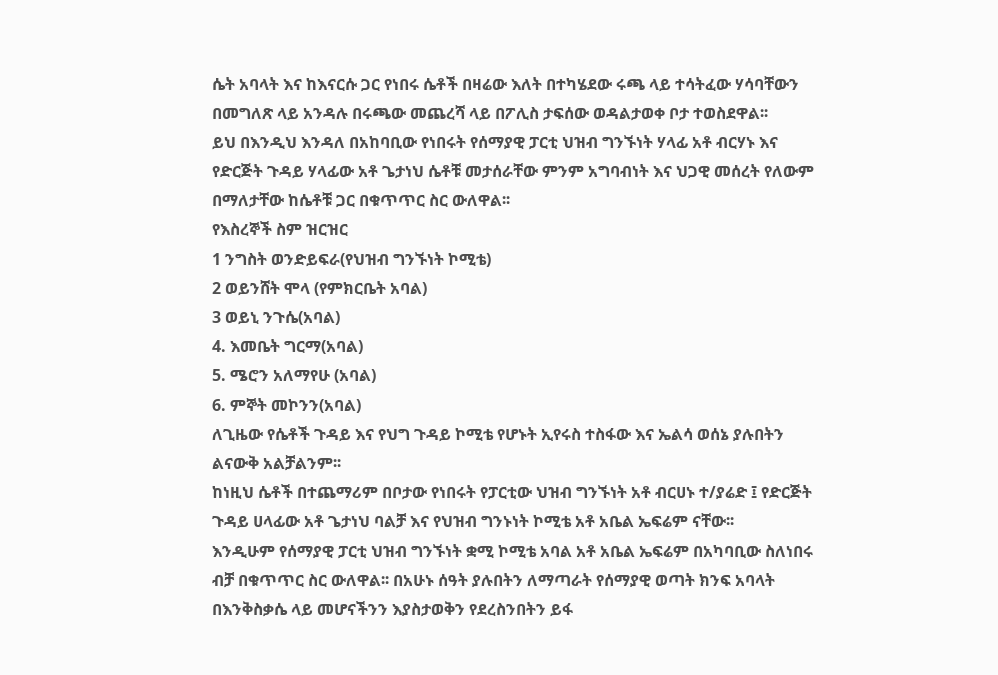ሴት አባላት እና ከእናርሱ ጋር የነበሩ ሴቶች በዛሬው እለት በተካሄደው ሩጫ ላይ ተሳትፈው ሃሳባቸውን በመግለጽ ላይ አንዳሉ በሩጫው መጨረሻ ላይ በፖሊስ ታፍሰው ወዳልታወቀ ቦታ ተወስደዋል፡፡
ይህ በእንዲህ እንዳለ በአከባቢው የነበሩት የሰማያዊ ፓርቲ ህዝብ ግንኙነት ሃላፊ አቶ ብርሃኑ እና የድርጅት ጉዳይ ሃላፊው አቶ ጌታነህ ሴቶቹ መታሰራቸው ምንም አግባብነት እና ህጋዊ መሰረት የለውም በማለታቸው ከሴቶቹ ጋር በቁጥጥር ስር ውለዋል፡፡
የእስረኞች ስም ዝርዝር
1 ንግስት ወንድይፍራ(የህዝብ ግንኙነት ኮሚቴ)
2 ወይንሸት ሞላ (የምክርቤት አባል)
3 ወይኒ ንጉሴ(አባል)
4. እመቤት ግርማ(አባል)
5. ሜሮን አለማየሁ (አባል)
6. ምኞት መኮንን(አባል)
ለጊዜው የሴቶች ጉዳይ እና የህግ ጉዳይ ኮሚቴ የሆኑት ኢየሩስ ተስፋው እና ኤልሳ ወሰኔ ያሉበትን ልናውቅ አልቻልንም፡፡
ከነዚህ ሴቶች በተጨማሪም በቦታው የነበሩት የፓርቲው ህዝብ ግንኙነት አቶ ብርሀኑ ተ/ያሬድ ፤ የድርጅት ጉዳይ ሀላፊው አቶ ጌታነህ ባልቻ እና የህዝብ ግንኑነት ኮሚቴ አቶ አቤል ኤፍሬም ናቸው፡፡
እንዲሁም የሰማያዊ ፓርቲ ህዝብ ግንኙነት ቋሚ ኮሚቴ አባል አቶ አቤል ኤፍሬም በአካባቢው ስለነበሩ ብቻ በቁጥጥር ስር ውለዋል፡፡ በአሁኑ ሰዓት ያሉበትን ለማጣራት የሰማያዊ ወጣት ክንፍ አባላት በእንቅስቃሴ ላይ መሆናችንን እያስታወቅን የደረስንበትን ይፋ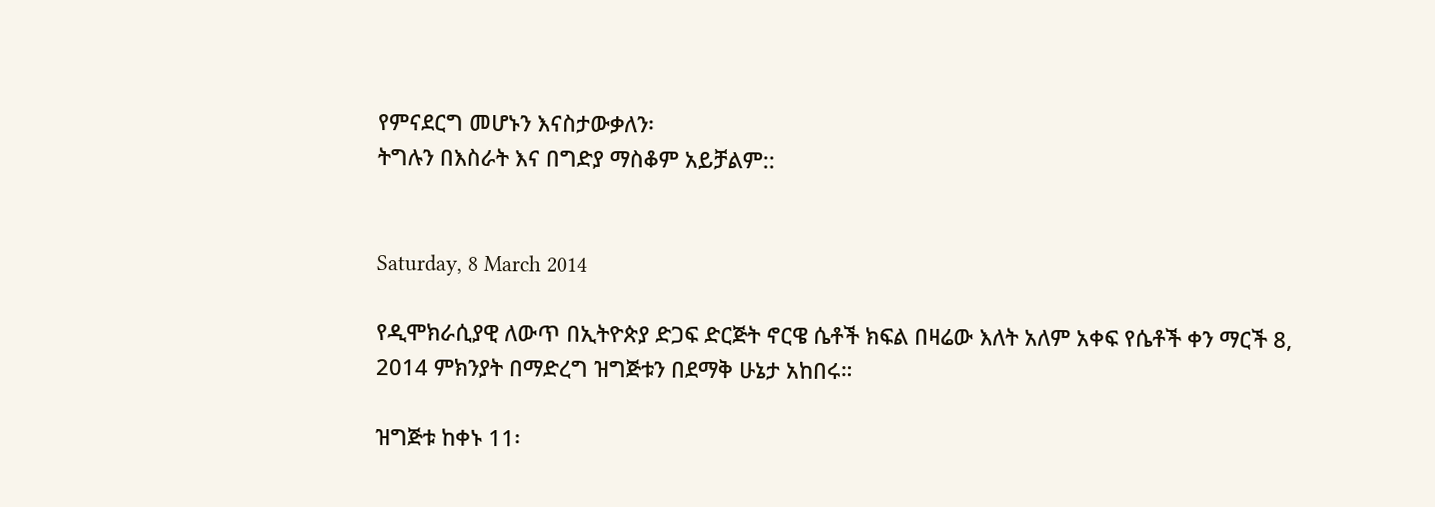የምናደርግ መሆኑን እናስታውቃለን፡
ትግሉን በእስራት እና በግድያ ማስቆም አይቻልም::


Saturday, 8 March 2014

የዲሞክራሲያዊ ለውጥ በኢትዮጵያ ድጋፍ ድርጅት ኖርዌ ሴቶች ክፍል በዛሬው እለት አለም አቀፍ የሴቶች ቀን ማርች 8, 2014 ምክንያት በማድረግ ዝግጅቱን በደማቅ ሁኔታ አከበሩ።

ዝግጅቱ ከቀኑ 11፡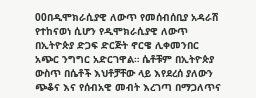00በዲሞክራሲያዊ ለውጥ የመሰብሰቢያ አዳራሽ የተከናወነ ሲሆን የዲሞክራሲያዊ ለውጥ በኢትዮጵያ ድጋፍ ድርጅት ኖርዌ ሊቀመንበር አጭር ንግግር አድርገዋል። ሴቶቹም በኢትዮጵያ ውስጥ በሴቶች እህቶቻቸው ላይ እየደረሰ ያለውን ጭቆና እና የሰብአዊ መብት እረገጣ በማጋለጥና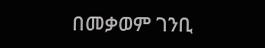በመቃወም ገንቢ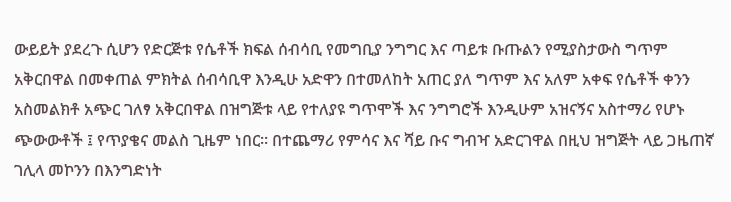ውይይት ያደረጉ ሲሆን የድርጅቱ የሴቶች ክፍል ሰብሳቢ የመግቢያ ንግግር እና ጣይቱ ቡጡልን የሚያስታውስ ግጥም አቅርበዋል በመቀጠል ምክትል ሰብሳቢዋ እንዲሁ አድዋን በተመለከት አጠር ያለ ግጥም እና አለም አቀፍ የሴቶች ቀንን አስመልክቶ አጭር ገለፃ አቅርበዋል በዝግጅቱ ላይ የተለያዩ ግጥሞች እና ንግግሮች እንዲሁም አዝናኝና አስተማሪ የሆኑ ጭውውቶች ፤ የጥያቄና መልስ ጊዜም ነበር። በተጨማሪ የምሳና እና ሻይ ቡና ግብዣ አድርገዋል በዚህ ዝግጅት ላይ ጋዜጠኛ ገሊላ መኮንን በእንግድነት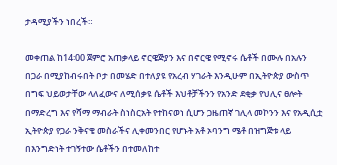ታዳሚያችን ነበረች።

መቀጠል ከ14፡00 ጀምሮ አጠቃላይ ኖርዌጅያን እና በኖርዌ የሚኖሩ ሴቶች በሙሉ በአሉን በጋራ በሚያከብሩበት ቦታ በመሄድ በተለያዩ የአረብ ሃገራት እንዲሁም በኢትዮጵያ ውስጥ በግፍ ህይወታቸው ላለፈውና ለሚሰቃዩ ሴቶች እህቶቻችንን የአንድ ደቂቃ የህሊና ፀሎት በማድረግ እና የሻማ ማብራት ስነስርአት የተከናወነ ሲሆን ጋዜጠኛ ገሊላ መኮንን እና የአዲሲቷ ኢትዮጵያ የጋራ ንቅናቄ መስራችና ሊቀመንበር የሆኑት አቶ ኦባንግ ሜቶ በዝግጅቱ ላይ በእንግድነት ተገኝተው ሴቶችን በተመለከተ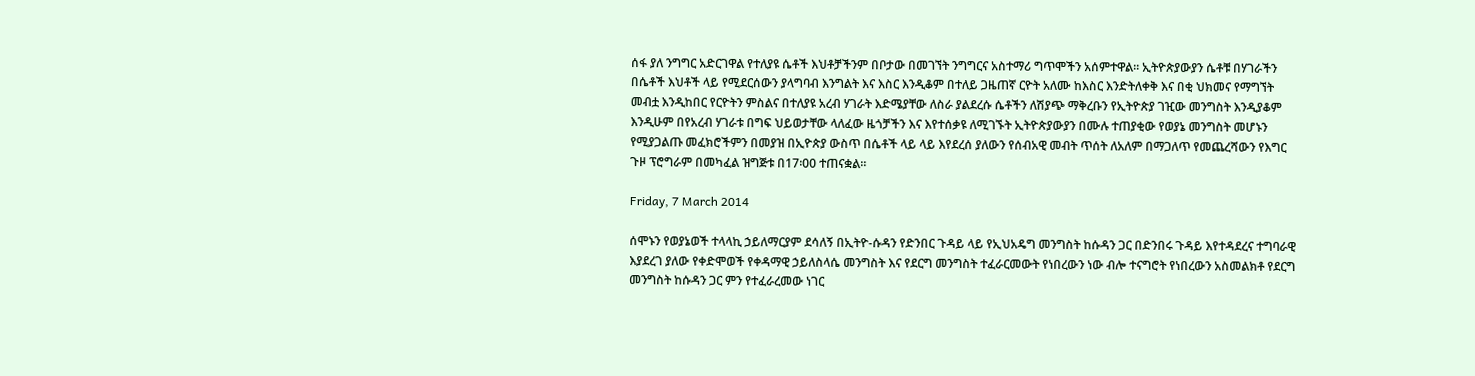ሰፋ ያለ ንግግር አድርገዋል የተለያዩ ሴቶች እህቶቻችንም በቦታው በመገኘት ንግግርና አስተማሪ ግጥሞችን አሰምተዋል። ኢትዮጵያውያን ሴቶቹ በሃገራችን በሴቶች እህቶች ላይ የሚደርሰውን ያላግባብ እንግልት እና እስር እንዲቆም በተለይ ጋዜጠኛ ርዮት አለሙ ከእስር እንድትለቀቅ እና በቂ ህክመና የማግኘት መብቷ እንዲከበር የርዮትን ምስልና በተለያዩ አረብ ሃገራት እድሜያቸው ለስራ ያልደረሱ ሴቶችን ለሽያጭ ማቅረቡን የኢትዮጵያ ገዢው መንግስት እንዲያቆም እንዲሁም በየአረብ ሃገራቱ በግፍ ህይወታቸው ላለፈው ዜጎቻችን እና እየተሰቃዩ ለሚገኙት ኢትዮጵያውያን በሙሉ ተጠያቂው የወያኔ መንግስት መሆኑን የሚያጋልጡ መፈክሮችምን በመያዝ በኢዮጵያ ውስጥ በሴቶች ላይ ላይ እየደረሰ ያለውን የሰብአዊ መብት ጥሰት ለአለም በማጋለጥ የመጨረሻውን የእግር ጉዞ ፕሮግራም በመካፈል ዝግጅቱ በ17፡00 ተጠናቋል።

Friday, 7 March 2014

ሰሞኑን የወያኔወች ተላላኪ ኃይለማርያም ደሳለኝ በኢትዮ-ሱዳን የድንበር ጉዳይ ላይ የኢህአዴግ መንግስት ከሱዳን ጋር በድንበሩ ጉዳይ እየተዳደረና ተግባራዊ እያደረገ ያለው የቀድሞወች የቀዳማዊ ኃይለስላሴ መንግስት እና የደርግ መንግስት ተፈራርመውት የነበረውን ነው ብሎ ተናግሮት የነበረውን አስመልክቶ የደርግ መንግስት ከሱዳን ጋር ምን የተፈራረመው ነገር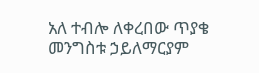አለ ተብሎ ለቀረበው ጥያቄ መንግስቱ ኃይለማርያም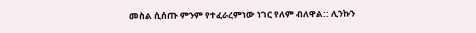መስል ሲሰጡ ምንም የተፈራረምነው ነገር የለም ብለዋል:: ሊንኩን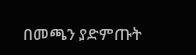በመጫን ያድምጡት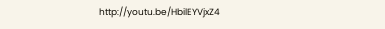http://youtu.be/HbilEYVjxZ4